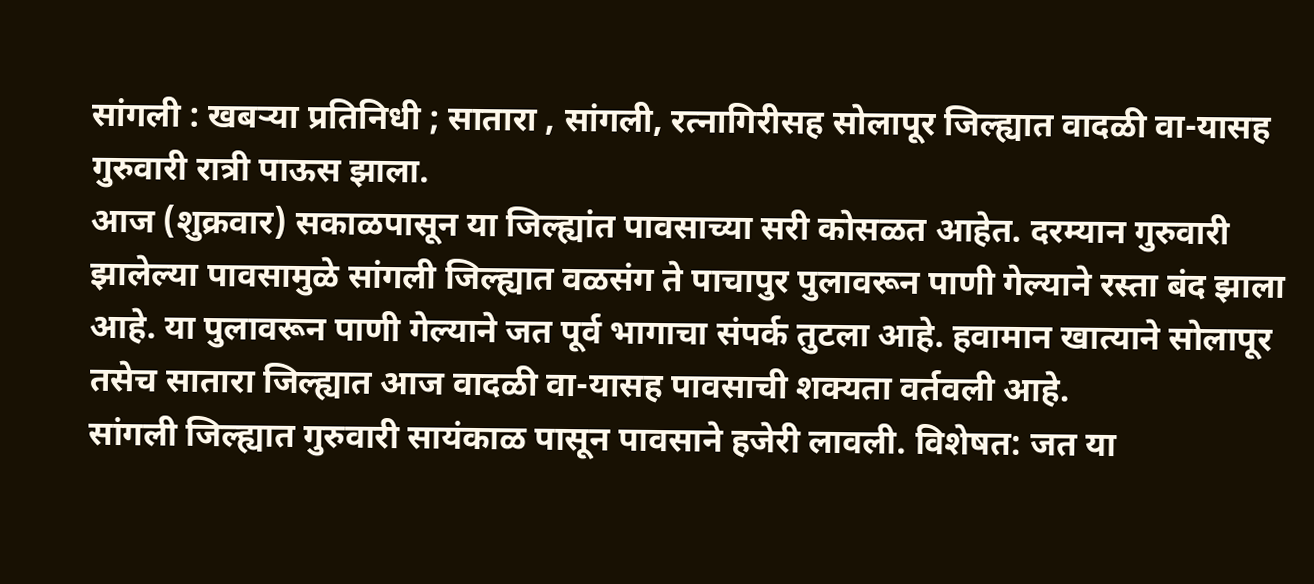सांगली : खबऱ्या प्रतिनिधी ; सातारा , सांगली, रत्नागिरीसह सोलापूर जिल्ह्यात वादळी वा-यासह गुरुवारी रात्री पाऊस झाला.
आज (शुक्रवार) सकाळपासून या जिल्ह्यांत पावसाच्या सरी कोसळत आहेत. दरम्यान गुरुवारी झालेल्या पावसामुळे सांगली जिल्ह्यात वळसंग ते पाचापुर पुलावरून पाणी गेल्याने रस्ता बंद झाला आहे. या पुलावरून पाणी गेल्याने जत पूर्व भागाचा संपर्क तुटला आहे. हवामान खात्याने सोलापूर तसेच सातारा जिल्ह्यात आज वादळी वा-यासह पावसाची शक्यता वर्तवली आहे.
सांगली जिल्ह्यात गुरुवारी सायंकाळ पासून पावसाने हजेरी लावली. विशेषत: जत या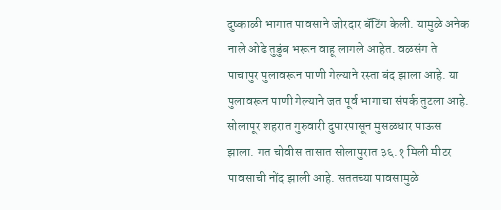दुष्काळी भागात पावसाने जोरदार बॅटिंग केली. यामुळे अनेक नाले ओढे तुडुंब भरून वाहू लागले आहेत. वळसंग ते पाचापुर पुलावरून पाणी गेल्याने रस्ता बंद झाला आहे. या पुलावरून पाणी गेल्याने जत पूर्व भागाचा संपर्क तुटला आहे.
सोलापूर शहरात गुरुवारी दुपारपासून मुसळधार पाऊस झाला. गत चोवीस तासात सोलापुरात ३६.१ मिली मीटर पावसाची नोंद झाली आहे. सततच्या पावसामुळे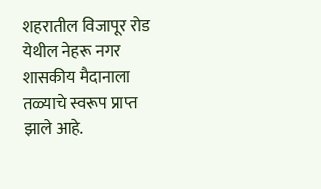शहरातील विजापूर रोड येथील नेहरू नगर शासकीय मैदानाला तळ्याचे स्वरूप प्राप्त झाले आहे.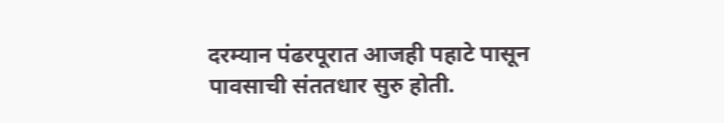दरम्यान पंढरपूरात आजही पहाटे पासून पावसाची संततधार सुरु होती.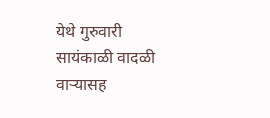येथे गुरुवारी सायंकाळी वादळी वाऱ्यासह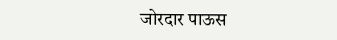जोरदार पाऊस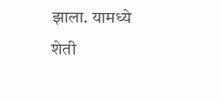झाला. यामध्ये शेती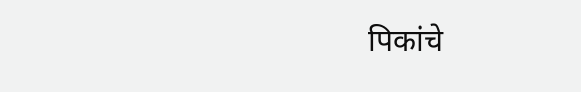पिकांचे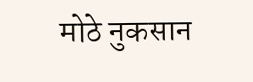मोठे नुकसान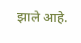झाले आहे.